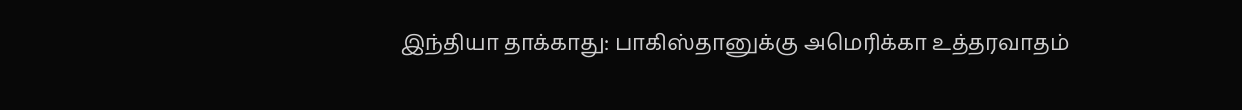இந்தியா தாக்காது: பாகிஸ்தானுக்கு அமெரிக்கா உத்தரவாதம்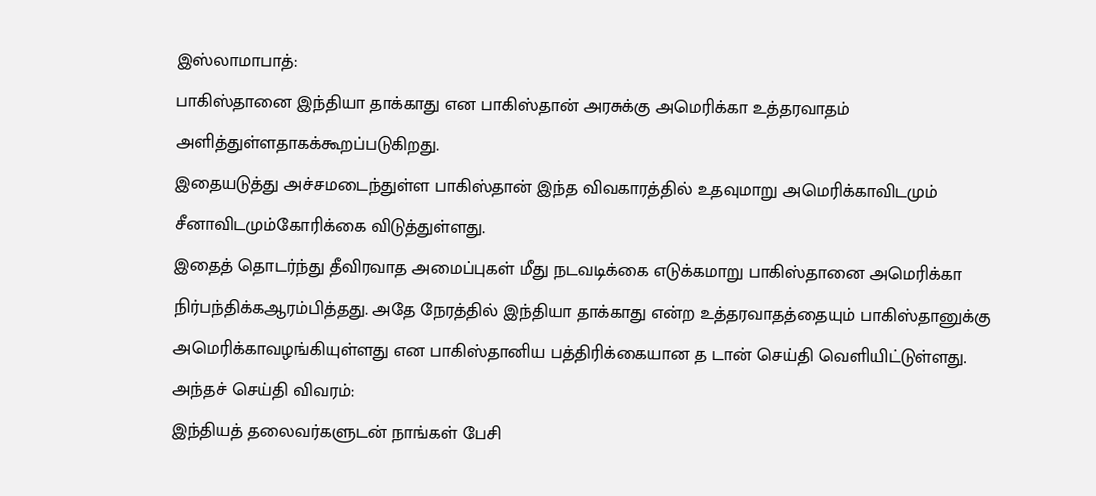இஸ்லாமாபாத்:
பாகிஸ்தானை இந்தியா தாக்காது என பாகிஸ்தான் அரசுக்கு அமெரிக்கா உத்தரவாதம் அளித்துள்ளதாகக்கூறப்படுகிறது.
இதையடுத்து அச்சமடைந்துள்ள பாகிஸ்தான் இந்த விவகாரத்தில் உதவுமாறு அமெரிக்காவிடமும் சீனாவிடமும்கோரிக்கை விடுத்துள்ளது.
இதைத் தொடர்ந்து தீவிரவாத அமைப்புகள் மீது நடவடிக்கை எடுக்கமாறு பாகிஸ்தானை அமெரிக்கா நிர்பந்திக்கஆரம்பித்தது. அதே நேரத்தில் இந்தியா தாக்காது என்ற உத்தரவாதத்தையும் பாகிஸ்தானுக்கு அமெரிக்காவழங்கியுள்ளது என பாகிஸ்தானிய பத்திரிக்கையான த டான் செய்தி வெளியிட்டுள்ளது.
அந்தச் செய்தி விவரம்:
இந்தியத் தலைவர்களுடன் நாங்கள் பேசி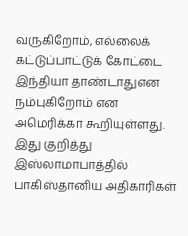வருகிறோம், எல்லைக் கட்டுப்பாட்டுக் கோட்டை இந்தியா தாண்டாதுஎன நம்புகிறோம் என அமெரிக்கா கூறியுள்ளது.
இது குறித்து இஸ்லாமாபாத்தில் பாகிஸ்தானிய அதிகாரிகள்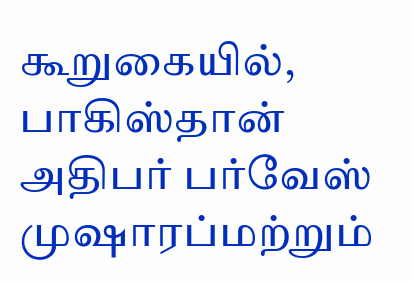கூறுகையில், பாகிஸ்தான் அதிபர் பர்வேஸ் முஷாரப்மற்றும்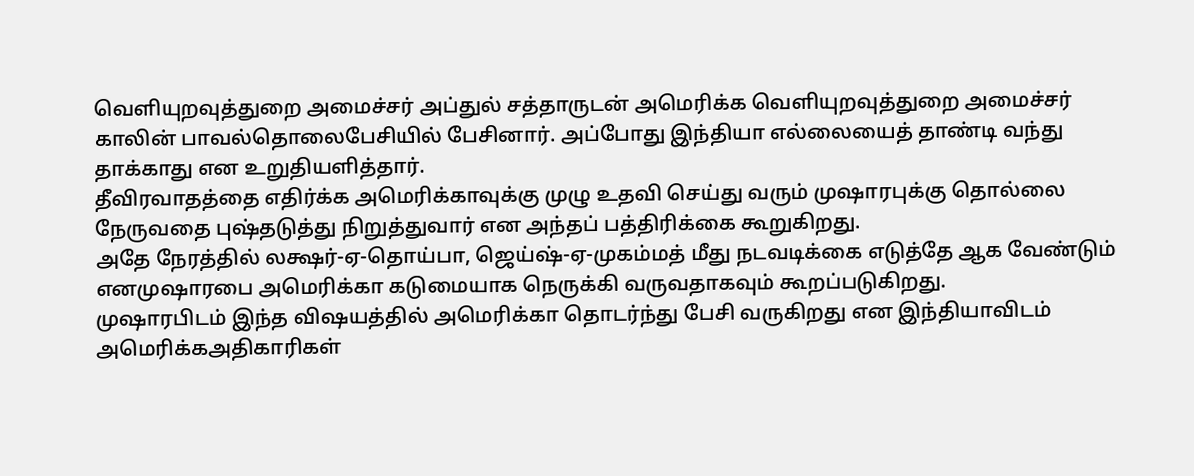வெளியுறவுத்துறை அமைச்சர் அப்துல் சத்தாருடன் அமெரிக்க வெளியுறவுத்துறை அமைச்சர் காலின் பாவல்தொலைபேசியில் பேசினார். அப்போது இந்தியா எல்லையைத் தாண்டி வந்து தாக்காது என உறுதியளித்தார்.
தீவிரவாதத்தை எதிர்க்க அமெரிக்காவுக்கு முழு உதவி செய்து வரும் முஷாரபுக்கு தொல்லை நேருவதை புஷ்தடுத்து நிறுத்துவார் என அந்தப் பத்திரிக்கை கூறுகிறது.
அதே நேரத்தில் லக்ஷர்-ஏ-தொய்பா, ஜெய்ஷ்-ஏ-முகம்மத் மீது நடவடிக்கை எடுத்தே ஆக வேண்டும் எனமுஷாரபை அமெரிக்கா கடுமையாக நெருக்கி வருவதாகவும் கூறப்படுகிறது.
முஷாரபிடம் இந்த விஷயத்தில் அமெரிக்கா தொடர்ந்து பேசி வருகிறது என இந்தியாவிடம் அமெரிக்கஅதிகாரிகள்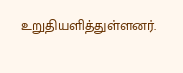உறுதியளித்துள்ளனர்.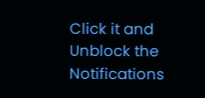Click it and Unblock the Notifications